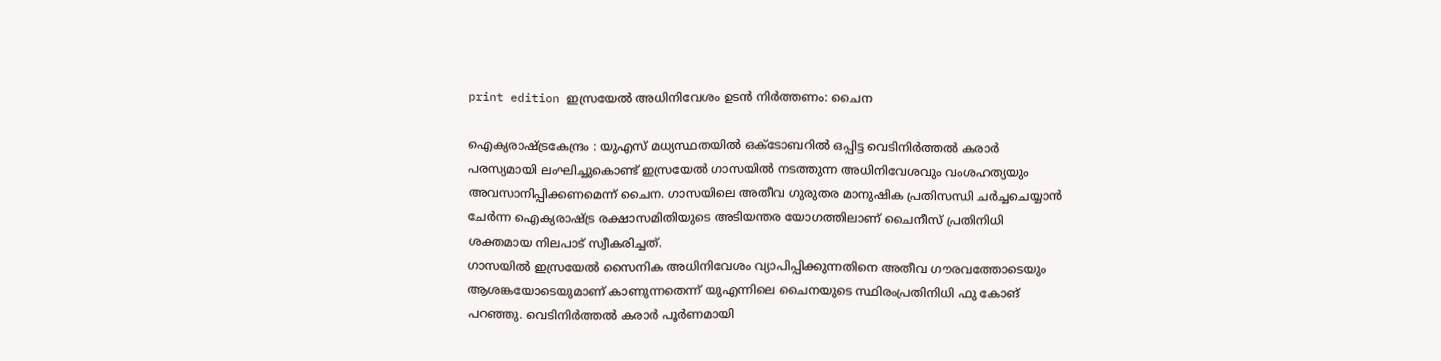print edition ഇസ്രയേൽ അധിനിവേശം ഉടൻ നിർത്തണം: ചൈന

ഐക്യരാഷ്ട്രകേന്ദ്രം : യുഎസ് മധ്യസ്ഥതയിൽ ഒക്ടോബറിൽ ഒപ്പിട്ട വെടിനിർത്തൽ കരാർ പരസ്യമായി ലംഘിച്ചുകൊണ്ട് ഇസ്രയേൽ ഗാസയിൽ നടത്തുന്ന അധിനിവേശവും വംശഹത്യയും അവസാനിപ്പിക്കണമെന്ന് ചൈന. ഗാസയിലെ അതീവ ഗുരുതര മാനുഷിക പ്രതിസന്ധി ചർച്ചചെയ്യാൻ ചേർന്ന ഐക്യരാഷ്ട്ര രക്ഷാസമിതിയുടെ അടിയന്തര യോഗത്തിലാണ് ചൈനീസ് പ്രതിനിധി ശക്തമായ നിലപാട് സ്വീകരിച്ചത്.
ഗാസയിൽ ഇസ്രയേൽ സൈനിക അധിനിവേശം വ്യാപിപ്പിക്കുന്നതിനെ അതീവ ഗൗരവത്തോടെയും ആശങ്കയോടെയുമാണ് കാണുന്നതെന്ന് യുഎന്നിലെ ചൈനയുടെ സ്ഥിരംപ്രതിനിധി ഫു കോങ് പറഞ്ഞു. വെടിനിർത്തൽ കരാർ പൂർണമായി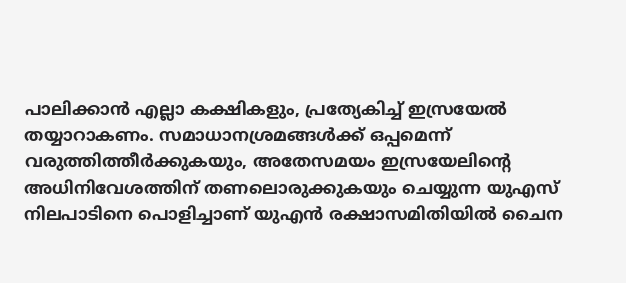പാലിക്കാൻ എല്ലാ കക്ഷികളും, പ്രത്യേകിച്ച് ഇസ്രയേൽ തയ്യാറാകണം. സമാധാനശ്രമങ്ങൾക്ക് ഒപ്പമെന്ന് വരുത്തിത്തീർക്കുകയും, അതേസമയം ഇസ്രയേലിന്റെ അധിനിവേശത്തിന് തണലൊരുക്കുകയും ചെയ്യുന്ന യുഎസ് നിലപാടിനെ പൊളിച്ചാണ് യുഎൻ രക്ഷാസമിതിയിൽ ചൈന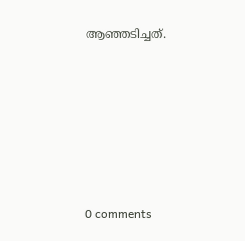ആഞ്ഞടിച്ചത്.











0 comments